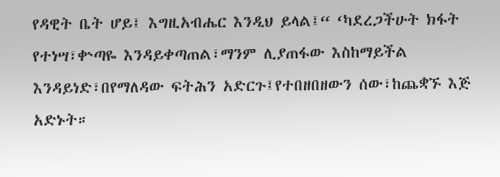የዳዊት ቤት ሆይ፤ እግዚአብሔር እንዲህ ይላል፤“ ‘ካደረጋችሁት ክፋት የተነሣ፣ቍጣዬ እንዳይቀጣጠል፣ማንም ሊያጠፋው እስከማይችል እንዳይነድ፣በየማለዳው ፍትሕን አድርጉ፤የተበዘበዘውን ሰው፣ከጨቋኙ እጅ አድኑት።